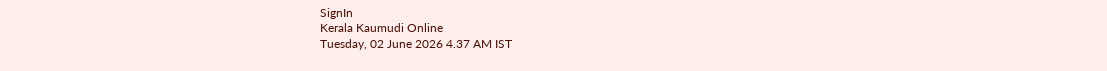SignIn
Kerala Kaumudi Online
Tuesday, 02 June 2026 4.37 AM IST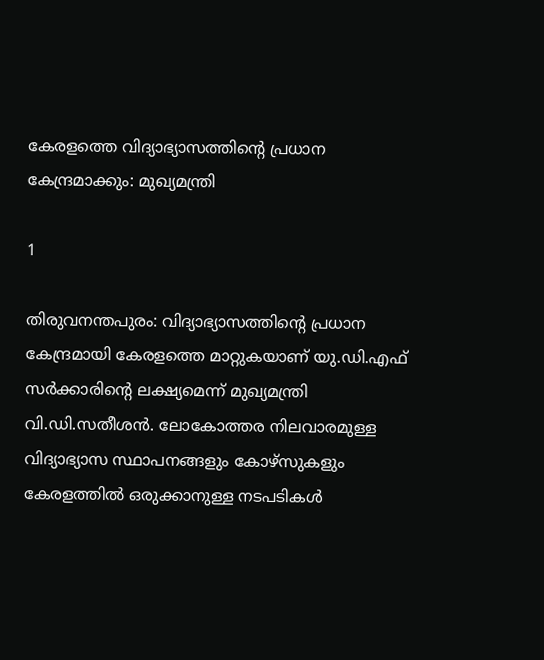കേരളത്തെ വിദ്യാഭ്യാസത്തിന്റെ പ്രധാന കേന്ദ്രമാക്കും: മുഖ്യമന്ത്രി

1

തിരുവനന്തപുരം: വിദ്യാഭ്യാസത്തിന്റെ പ്രധാന കേന്ദ്രമായി കേരളത്തെ മാറ്റുകയാണ് യു.ഡി.എഫ് സർക്കാരിന്റെ ലക്ഷ്യമെന്ന് മുഖ്യമന്ത്രി വി.ഡി.സതീശൻ. ലോകോത്തര നിലവാരമുള്ള വിദ്യാഭ്യാസ സ്ഥാപനങ്ങളും കോഴ്സുകളും കേരളത്തിൽ ഒരുക്കാനുള്ള നടപടികൾ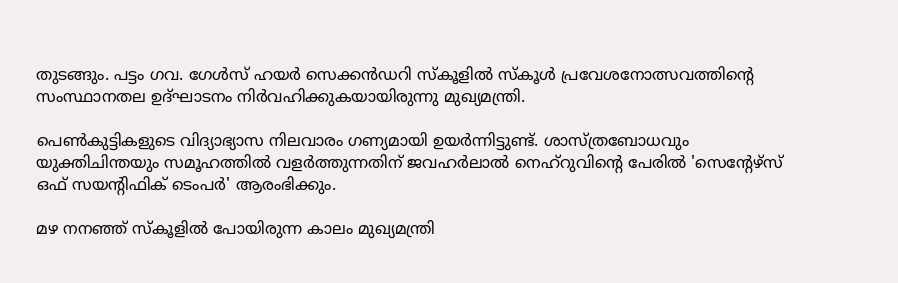തുടങ്ങും. പട്ടം ഗവ. ഗേൾസ് ഹയർ സെക്കൻഡറി സ്‌കൂളിൽ സ്‌കൂൾ പ്രവേശനോത്സവത്തിന്റെ സംസ്ഥാനതല ഉദ്ഘാടനം നിർവഹിക്കുകയായിരുന്നു മുഖ്യമന്ത്രി.

പെൺകുട്ടികളുടെ വിദ്യാഭ്യാസ നിലവാരം ഗണ്യമായി ഉയർന്നിട്ടുണ്ട്. ശാസ്ത്രബോധവും യുക്തിചിന്തയും സമൂഹത്തിൽ വളർത്തുന്നതിന് ജവഹർലാൽ നെഹ്റുവിന്റെ പേരിൽ 'സെന്റേഴ്സ് ഒഫ് സയന്റിഫിക് ടെംപർ' ആരംഭിക്കും.

മഴ നനഞ്ഞ് സ്‌കൂളിൽ പോയിരുന്ന കാലം മുഖ്യമന്ത്രി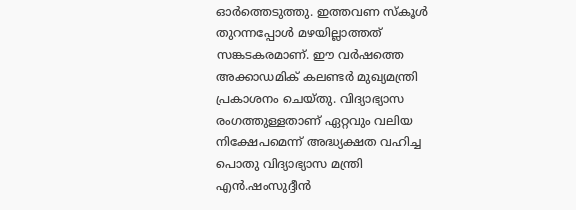ഓർത്തെടുത്തു. ഇത്തവണ സ്‌കൂൾ തുറന്നപ്പോൾ മഴയില്ലാത്തത് സങ്കടകരമാണ്. ഈ വർഷത്തെ അക്കാഡമിക് കലണ്ടർ മുഖ്യമന്ത്രി പ്രകാശനം ചെയ്തു. വിദ്യാഭ്യാസ രംഗത്തുള്ളതാണ് ഏറ്റവും വലിയ നിക്ഷേപമെന്ന് അദ്ധ്യക്ഷത വഹിച്ച പൊതു വിദ്യാഭ്യാസ മന്ത്രി എൻ.ഷംസുദ്ദീൻ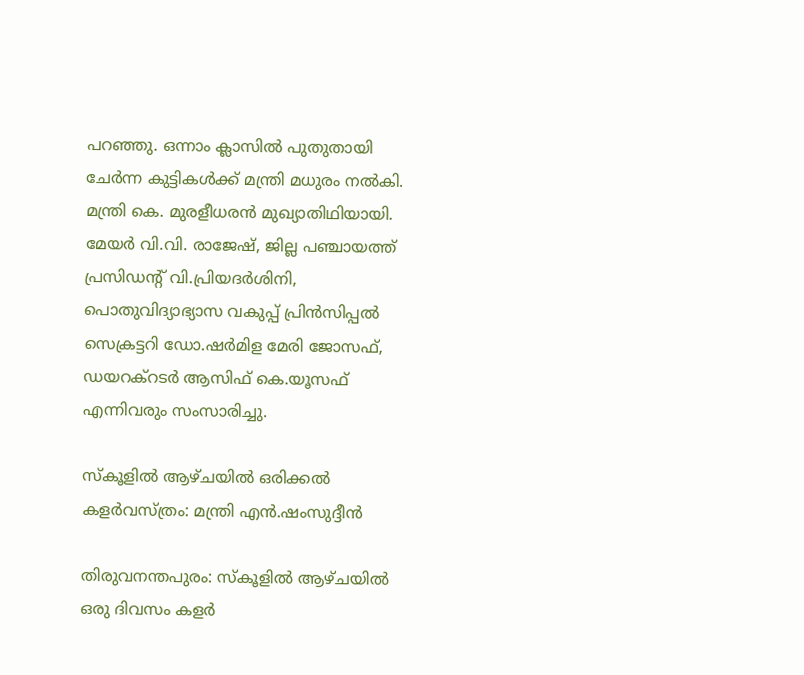പറഞ്ഞു. ഒന്നാം ക്ലാസിൽ പുതുതായി ചേർന്ന കുട്ടികൾക്ക് മന്ത്രി മധുരം നൽകി. മന്ത്രി കെ. മുരളീധരൻ മുഖ്യാതിഥിയായി. മേയർ വി.വി. രാജേഷ്, ജില്ല പഞ്ചായത്ത് പ്രസിഡന്റ് വി.പ്രിയദർശിനി, പൊതുവിദ്യാഭ്യാസ വകുപ്പ് പ്രിൻസിപ്പൽ സെക്രട്ടറി ഡോ.ഷർമിള മേരി ജോസഫ്, ഡയറക്റടർ ആസിഫ് കെ.യൂസഫ് എന്നിവരും സംസാരിച്ചു.

സ്‌കൂളിൽ ആഴ്ചയിൽ ഒരിക്കൽ കളർവസ്ത്രം: മന്ത്രി എൻ.ഷംസുദ്ദീൻ

തിരുവനന്തപുരം: സ്‌കൂളിൽ ആഴ്ചയിൽ ഒരു ദിവസം കളർ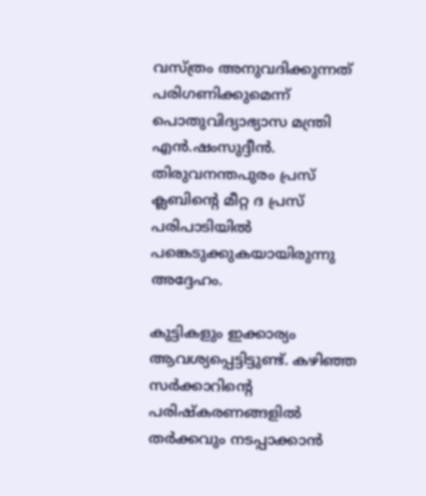വസ്ത്രം അനുവദിക്കുന്നത് പരിഗണിക്കുമെന്ന് പൊതുവിദ്യാഭ്യാസ മന്ത്രി എൻ.ഷംസുദ്ദീൻ. തിരുവനന്തപുരം പ്രസ് ക്ലബിന്റെ മീറ്റ ദ പ്രസ് പരിപാടിയിൽ പങ്കെടുക്കുകയായിരുന്നു അദ്ദേഹം.

കുട്ടികളും ഇക്കാര്യം ആവശ്യപ്പെട്ടിട്ടുണ്ട്. കഴിഞ്ഞ സർക്കാറിന്റെ പരിഷ്‌കരണങ്ങളിൽ തർക്കവും നടപ്പാക്കാൻ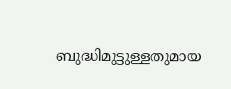ബുദ്ധിമുട്ടുള്ളതുമായ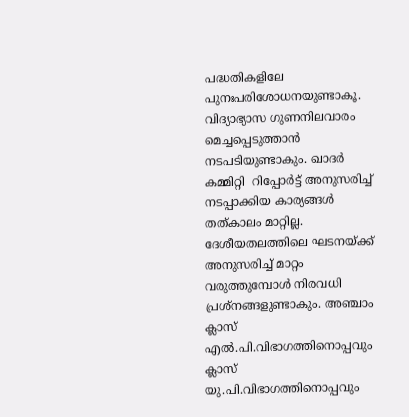പദ്ധതികളിലേ പുനഃപരിശോധനയുണ്ടാകൂ. വിദ്യാഭ്യാസ ഗുണനിലവാരം മെച്ചപ്പെടുത്താൻ നടപടിയുണ്ടാകും. ഖാദർ കമ്മിറ്റി  റിപ്പോർട്ട് അനുസരിച്ച് നടപ്പാക്കിയ കാര്യങ്ങൾ തത്കാലം മാറ്റില്ല.
ദേശീയതലത്തിലെ ഘടനയ്ക്ക് അനുസരിച്ച് മാറ്റം വരുത്തുമ്പോൾ നിരവധി പ്രശ്നങ്ങളുണ്ടാകും. അഞ്ചാം ക്ലാസ് എൽ.പി.വിഭാഗത്തിനൊപ്പവും ക്ലാസ് യു.പി.വിഭാഗത്തിനൊപ്പവും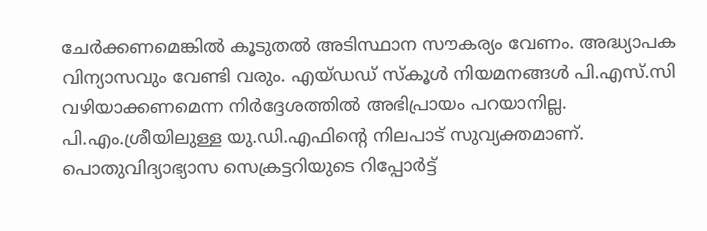ചേർക്കണമെങ്കിൽ കൂടുതൽ അടിസ്ഥാന സൗകര്യം വേണം. അദ്ധ്യാപക വിന്യാസവും വേണ്ടി വരും. എയ്ഡഡ് സ്‌കൂൾ നിയമനങ്ങൾ പി.എസ്.സി വഴിയാക്കണമെന്ന നിർദ്ദേശത്തിൽ അഭിപ്രായം പറയാനില്ല. പി.എം.ശ്രീയിലുള്ള യു.ഡി.എഫിന്റെ നിലപാട് സുവ്യക്തമാണ്. പൊതുവിദ്യാഭ്യാസ സെക്രട്ടറിയുടെ റിപ്പോർട്ട്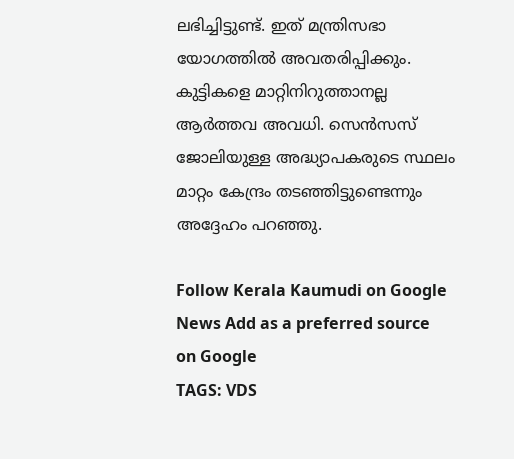ലഭിച്ചിട്ടുണ്ട്. ഇത് മന്ത്രിസഭാ യോഗത്തിൽ അവതരിപ്പിക്കും. കുട്ടികളെ മാറ്റിനിറുത്താനല്ല ആർത്തവ അവധി. സെൻസസ് ജോലിയുള്ള അദ്ധ്യാപകരുടെ സ്ഥലം മാറ്റം കേന്ദ്രം തടഞ്ഞിട്ടുണ്ടെന്നും അദ്ദേഹം പറഞ്ഞു.

Follow Kerala Kaumudi on Google News Add as a preferred source on Google
TAGS: VDS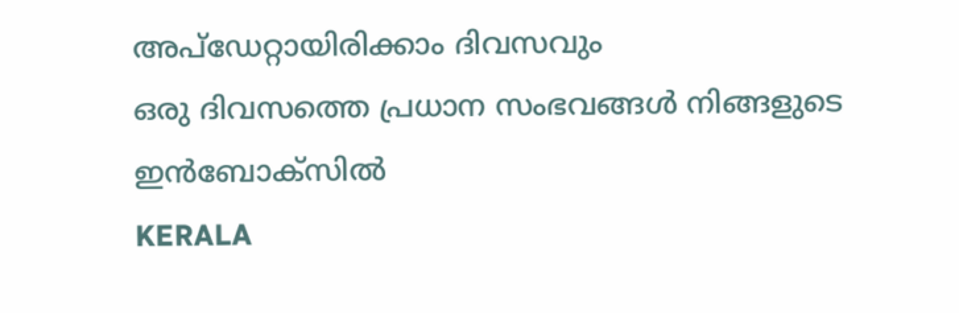അപ്ഡേറ്റായിരിക്കാം ദിവസവും
ഒരു ദിവസത്തെ പ്രധാന സംഭവങ്ങൾ നിങ്ങളുടെ ഇൻബോക്സിൽ
KERALA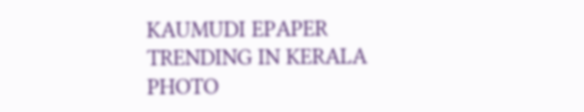KAUMUDI EPAPER
TRENDING IN KERALA
PHOTO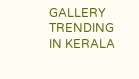GALLERY
TRENDING IN KERALA